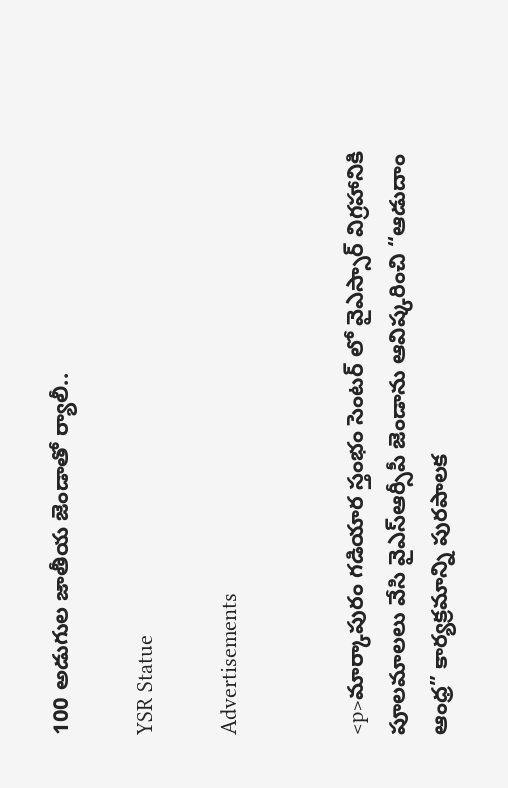100 అడుగుల జాతీయ జెండాతో ర్యాలీ..

YSR Statue

Advertisements


<p>మార్కాపురం గడియార స్తంభం సెంటర్ లో వైఎస్సార్ విగ్రహానికి పూలమాలలు వేసి వైఎస్ఆర్సీపీ జెండాను ఆవిష్కరించి “ఆడుదాం ఆంధ్ర” కార్యక్రమాన్ని పురపాలక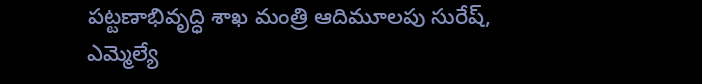పట్టణాభివృద్ధి శాఖ మంత్రి ఆదిమూలపు సురేష్, ఎమ్మెల్యే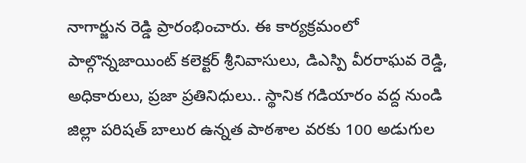నాగార్జున రెడ్డి ప్రారంభించారు. ఈ కార్యక్రమంలో పాల్గొన్నజాయింట్ కలెక్టర్ శ్రీనివాసులు, డిఎస్పి వీరరాఘవ రెడ్డి, అధికారులు, ప్రజా ప్రతినిధులు.. స్థానిక గడియారం వద్ద నుండి జిల్లా పరిషత్ బాలుర ఉన్నత పాఠశాల వరకు 100 అడుగుల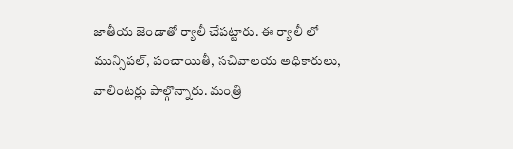జాతీయ జెండాతో ర్యాలీ చేపట్టారు. ఈ ర్యాలీ లో మున్సిపల్, పంచాయితీ, సచివాలయ అధికారులు, వాలింటర్లు పాల్గొన్నారు. మంత్రి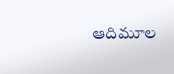ఆదిమూల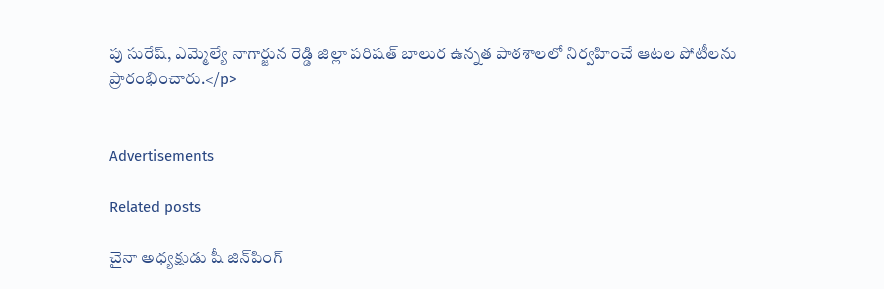పు సురేష్, ఎమ్మెల్యే నాగార్జున రెడ్డి జిల్లా పరిషత్ బాలుర ఉన్నత పాఠశాలలో నిర్వహించే ఆటల పోటీలను ప్రారంభించారు.</p>


Advertisements

Related posts

చైనా అధ్యక్షుడు షీ జిన్‌పింగ్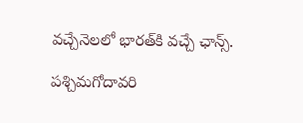వచ్చేనెలలో భారత్‌కి వచ్చే ఛాన్స్‌.

పశ్చిమగోదావరి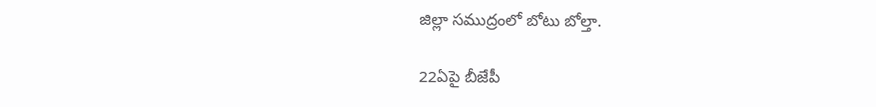జిల్లా సముద్రంలో బోటు బోల్తా.

22ఏపై బీజేపీ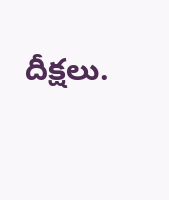దీక్షలు.